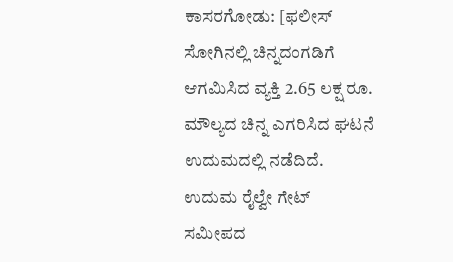ಕಾಸರಗೋಡು: [ಫಲೀಸ್ ಸೋಗಿನಲ್ಲಿ ಚಿನ್ನದಂಗಡಿಗೆ ಆಗಮಿಸಿದ ವ್ಯಕ್ತಿ 2.65 ಲಕ್ಷ ರೂ. ಮೌಲ್ಯದ ಚಿನ್ನ ಎಗರಿಸಿದ ಘಟನೆ ಉದುಮದಲ್ಲಿ ನಡೆದಿದೆ. ಉದುಮ ರೈಲ್ವೇ ಗೇಟ್ ಸಮೀಪದ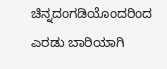ಚಿನ್ನದಂಗಡಿಯೊಂದರಿಂದ ಎರಡು ಬಾರಿಯಾಗಿ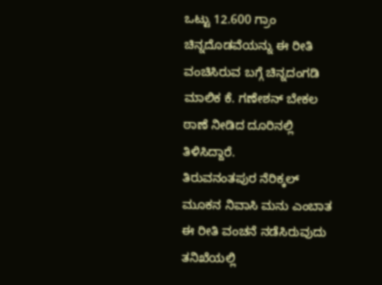ಒಟ್ಟು 12.600 ಗ್ರಾಂ ಚಿನ್ನದೊಡವೆಯನ್ನು ಈ ರೀತಿ ವಂಚಿಸಿರುವ ಬಗ್ಗೆ ಚಿನ್ನದಂಗಡಿ ಮಾಲಿಕ ಕೆ. ಗಣೇಶನ್ ಬೇಕಲ ಠಾಣೆ ನೀಡಿದ ದೂರಿನಲ್ಲಿ ತಿಳಿಸಿದ್ದಾರೆ.
ತಿರುವನಂತಪುರ ನೆರಿಕ್ಕಲ್ ಮೂಕನ ನಿವಾಸಿ ಮನು ಎಂಬಾತ ಈ ರೀತಿ ವಂಚನೆ ನಡೆಸಿರುವುದು ತನಿಖೆಯಲ್ಲಿ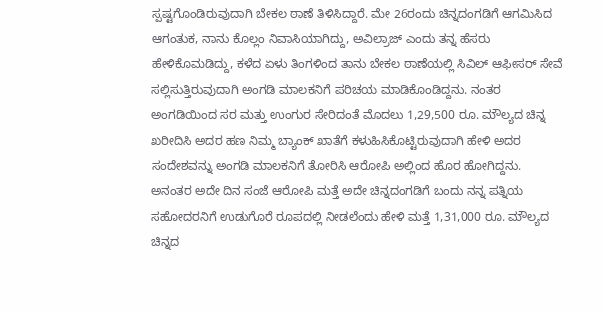ಸ್ಪಷ್ಟಗೊಂಡಿರುವುದಾಗಿ ಬೇಕಲ ಠಾಣೆ ತಿಳಿಸಿದ್ದಾರೆ. ಮೇ 26ರಂದು ಚಿನ್ನದಂಗಡಿಗೆ ಆಗಮಿಸಿದ ಆಗಂತುಕ, ನಾನು ಕೊಲ್ಲಂ ನಿವಾಸಿಯಾಗಿದ್ದು, ಅವಿಲ್ರಾಜ್ ಎಂದು ತನ್ನ ಹೆಸರು ಹೇಳಿಕೊಮಡಿದ್ದು, ಕಳೆದ ಏಳು ತಿಂಗಳಿಂದ ತಾನು ಬೇಕಲ ಠಾಣೆಯಲ್ಲಿ ಸಿವಿಲ್ ಆಫೀಸರ್ ಸೇವೆ ಸಲ್ಲಿಸುತ್ತಿರುವುದಾಗಿ ಅಂಗಡಿ ಮಾಲಕನಿಗೆ ಪರಿಚಯ ಮಾಡಿಕೊಂಡಿದ್ದನು. ನಂತರ ಅಂಗಡಿಯಿಂದ ಸರ ಮತ್ತು ಉಂಗುರ ಸೇರಿದಂತೆ ಮೊದಲು 1,29,500 ರೂ. ಮೌಲ್ಯದ ಚಿನ್ನ ಖರೀದಿಸಿ ಅದರ ಹಣ ನಿಮ್ಮ ಬ್ಯಾಂಕ್ ಖಾತೆಗೆ ಕಳುಹಿಸಿಕೊಟ್ಟಿರುವುದಾಗಿ ಹೇಳಿ ಅದರ ಸಂದೇಶವನ್ನು ಅಂಗಡಿ ಮಾಲಕನಿಗೆ ತೋರಿಸಿ ಆರೋಪಿ ಅಲ್ಲಿಂದ ಹೊರ ಹೋಗಿದ್ದನು. ಅನಂತರ ಅದೇ ದಿನ ಸಂಜೆ ಆರೋಪಿ ಮತ್ತೆ ಅದೇ ಚಿನ್ನದಂಗಡಿಗೆ ಬಂದು ನನ್ನ ಪತ್ನಿಯ ಸಹೋದರನಿಗೆ ಉಡುಗೊರೆ ರೂಪದಲ್ಲಿ ನೀಡಲೆಂದು ಹೇಳಿ ಮತ್ತೆ 1,31,000 ರೂ. ಮೌಲ್ಯದ ಚಿನ್ನದ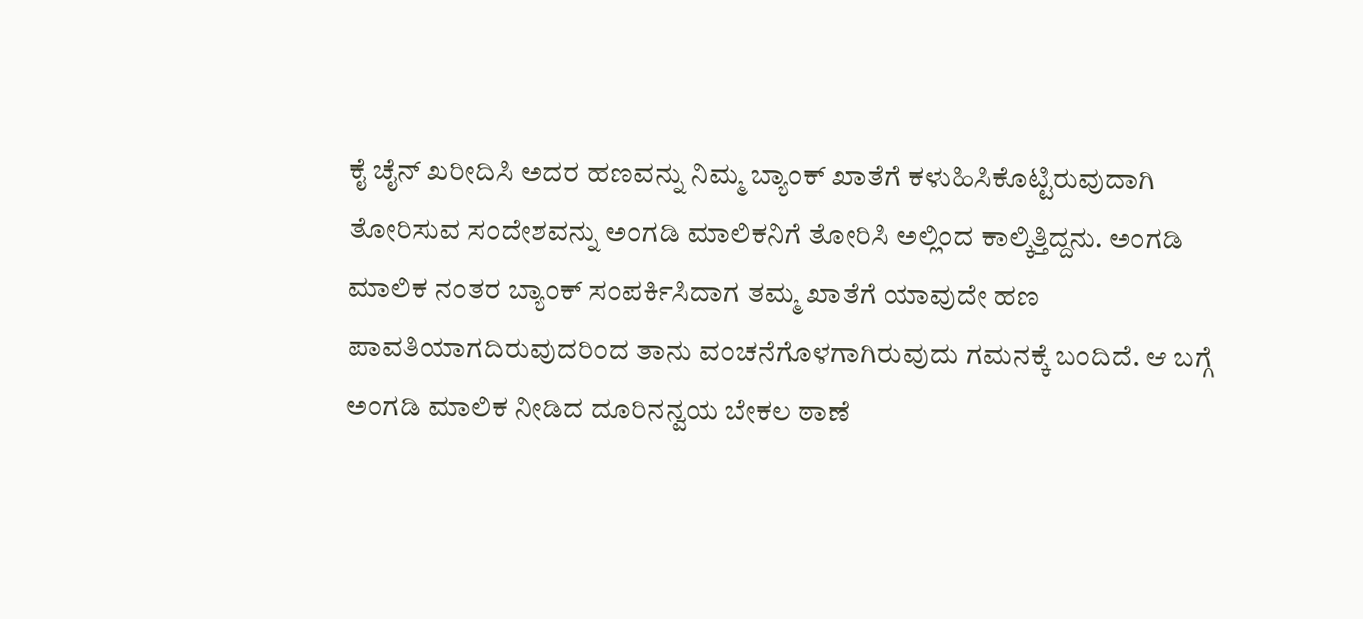ಕೈ ಚೈನ್ ಖರೀದಿಸಿ ಅದರ ಹಣವನ್ನು ನಿಮ್ಮ ಬ್ಯಾಂಕ್ ಖಾತೆಗೆ ಕಳುಹಿಸಿಕೊಟ್ಟಿರುವುದಾಗಿ ತೋರಿಸುವ ಸಂದೇಶವನ್ನು ಅಂಗಡಿ ಮಾಲಿಕನಿಗೆ ತೋರಿಸಿ ಅಲ್ಲಿಂದ ಕಾಲ್ಕಿತ್ತಿದ್ದನು. ಅಂಗಡಿ ಮಾಲಿಕ ನಂತರ ಬ್ಯಾಂಕ್ ಸಂಪರ್ಕಿಸಿದಾಗ ತಮ್ಮ ಖಾತೆಗೆ ಯಾವುದೇ ಹಣ ಪಾವತಿಯಾಗದಿರುವುದರಿಂದ ತಾನು ವಂಚನೆಗೊಳಗಾಗಿರುವುದು ಗಮನಕ್ಕೆ ಬಂದಿದೆ. ಆ ಬಗ್ಗೆ ಅಂಗಡಿ ಮಾಲಿಕ ನೀಡಿದ ದೂರಿನನ್ವಯ ಬೇಕಲ ಠಾಣೆ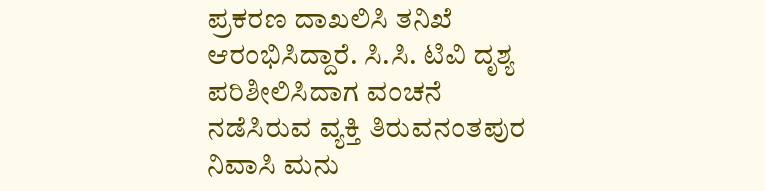ಪ್ರಕರಣ ದಾಖಲಿಸಿ ತನಿಖೆ ಆರಂಭಿಸಿದ್ದಾರೆ. ಸಿ.ಸಿ. ಟಿವಿ ದೃಶ್ಯ ಪರಿಶೀಲಿಸಿದಾಗ ವಂಚನೆ ನಡೆಸಿರುವ ವ್ಯಕ್ತಿ ತಿರುವನಂತಪುರ ನಿವಾಸಿ ಮನು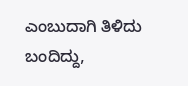ಎಂಬುದಾಗಿ ತಿಳಿದು ಬಂದಿದ್ದು,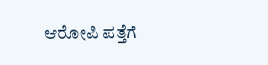ಆರೋಪಿ ಪತ್ತೆಗೆ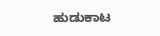ಹುಡುಕಾಟ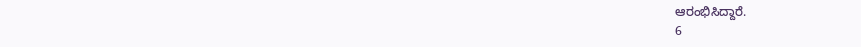ಆರಂಭಿಸಿದ್ದಾರೆ.
6